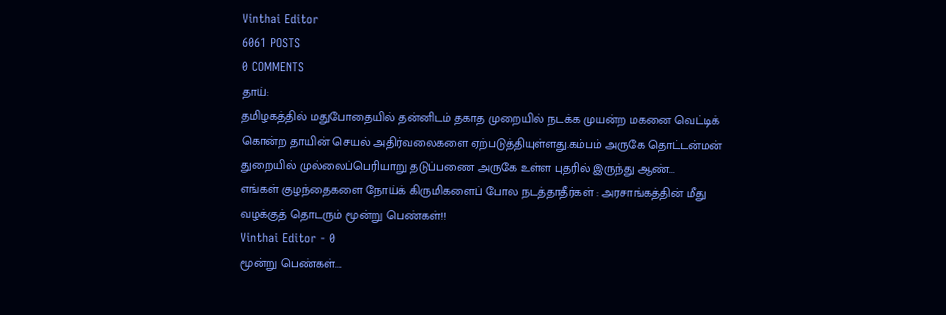Vinthai Editor
6061 POSTS
0 COMMENTS
தாய்:
தமிழகத்தில் மதுபோதையில் தன்னிடம் தகாத முறையில் நடக்க முயன்ற மகனை வெட்டிக் கொன்ற தாயின் செயல் அதிர்வலைகளை ஏற்படுத்தியுள்ளது.கம்பம் அருகே தொட்டன்மன் துறையில் முல்லைப்பெரியாறு தடுப்பணை அருகே உள்ள புதரில் இருந்து ஆண்...
எங்கள் குழந்தைகளை நோய்க் கிருமிகளைப் போல நடத்தாதீர்கள் : அரசாங்கத்தின் மீது வழக்குத் தொடரும் மூன்று பெண்கள்!!
Vinthai Editor - 0
மூன்று பெண்கள்....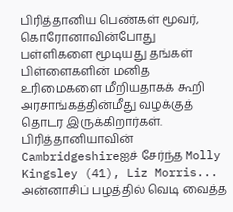பிரித்தானிய பெண்கள் மூவர், கொரோனாவின்போது பள்ளிகளை மூடியது தங்கள் பிள்ளைகளின் மனித உரிமைகளை மீறியதாகக் கூறி அரசாங்கத்தின்மீது வழக்குத் தொடர இருக்கிறார்கள்.
பிரித்தானியாவின் Cambridgeshireஐச் சேர்ந்த Molly Kingsley (41), Liz Morris...
அன்னாசிப் பழத்தில் வெடி வைத்த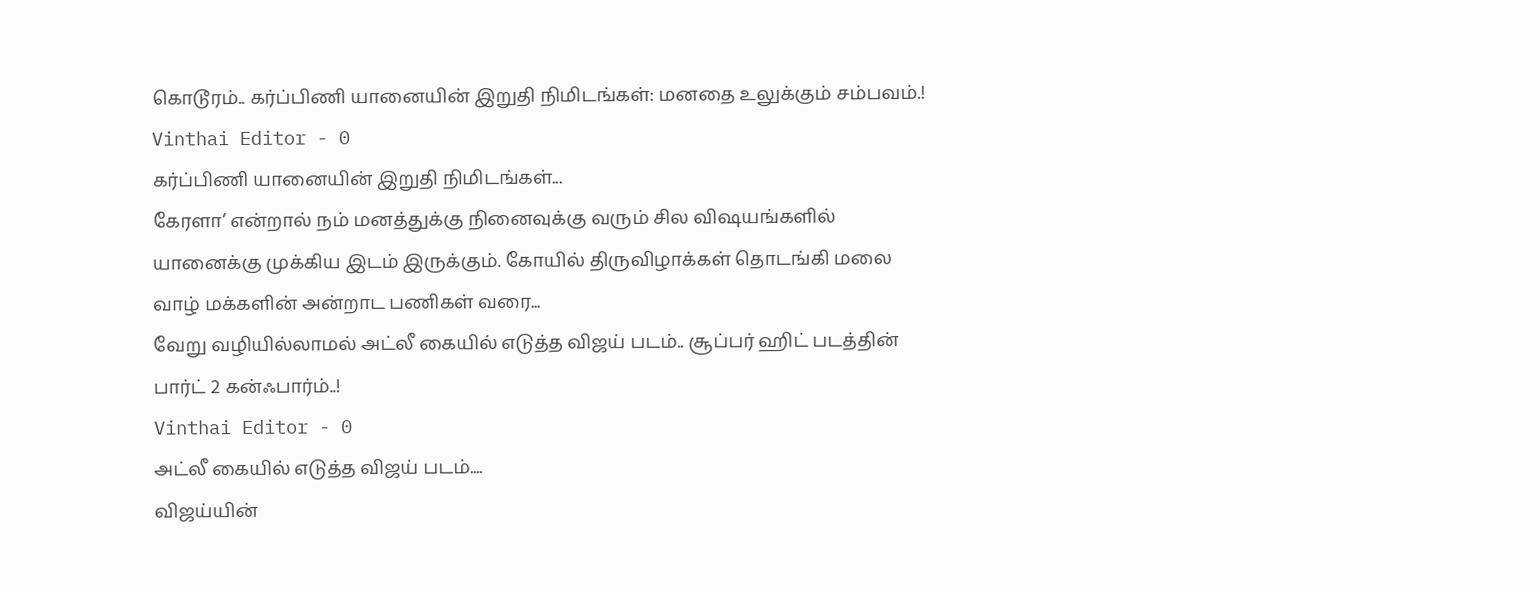கொடூரம்.. கர்ப்பிணி யானையின் இறுதி நிமிடங்கள்: மனதை உலுக்கும் சம்பவம்.!
Vinthai Editor - 0
கர்ப்பிணி யானையின் இறுதி நிமிடங்கள்...
கேரளா’ என்றால் நம் மனத்துக்கு நினைவுக்கு வரும் சில விஷயங்களில் யானைக்கு முக்கிய இடம் இருக்கும். கோயில் திருவிழாக்கள் தொடங்கி மலை வாழ் மக்களின் அன்றாட பணிகள் வரை...
வேறு வழியில்லாமல் அட்லீ கையில் எடுத்த விஜய் படம்.. சூப்பர் ஹிட் படத்தின் பார்ட் 2 கன்ஃபார்ம்..!
Vinthai Editor - 0
அட்லீ கையில் எடுத்த விஜய் படம்....
விஜய்யின்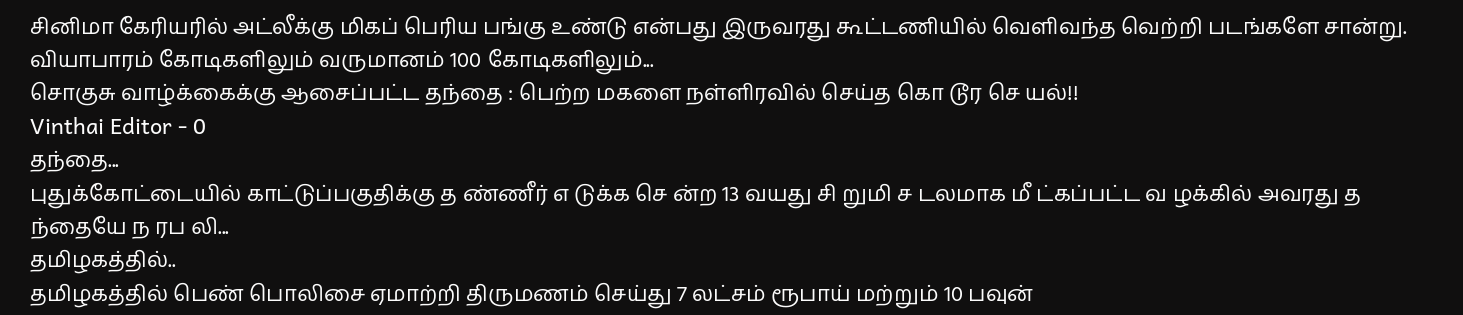சினிமா கேரியரில் அட்லீக்கு மிகப் பெரிய பங்கு உண்டு என்பது இருவரது கூட்டணியில் வெளிவந்த வெற்றி படங்களே சான்று. வியாபாரம் கோடிகளிலும் வருமானம் 100 கோடிகளிலும்...
சொகுசு வாழ்க்கைக்கு ஆசைப்பட்ட தந்தை : பெற்ற மகளை நள்ளிரவில் செய்த கொ டூர செ யல்!!
Vinthai Editor - 0
தந்தை...
புதுக்கோட்டையில் காட்டுப்பகுதிக்கு த ண்ணீர் எ டுக்க செ ன்ற 13 வயது சி றுமி ச டலமாக மீ ட்கப்பட்ட வ ழக்கில் அவரது த ந்தையே ந ரப லி...
தமிழகத்தில்..
தமிழகத்தில் பெண் பொலிசை ஏமாற்றி திருமணம் செய்து 7 லட்சம் ரூபாய் மற்றும் 10 பவுன்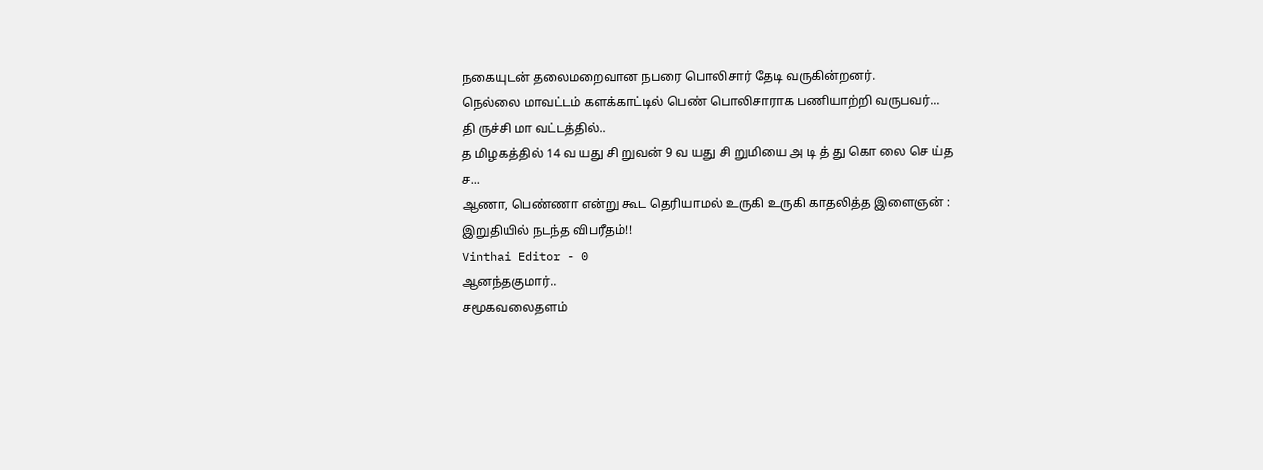நகையுடன் தலைமறைவான நபரை பொலிசார் தேடி வருகின்றனர்.
நெல்லை மாவட்டம் களக்காட்டில் பெண் பொலிசாராக பணியாற்றி வருபவர்...
தி ருச்சி மா வட்டத்தில்..
த மிழகத்தில் 14 வ யது சி றுவன் 9 வ யது சி றுமியை அ டி த் து கொ லை செ ய்த ச...
ஆணா, பெண்ணா என்று கூட தெரியாமல் உருகி உருகி காதலித்த இளைஞன் : இறுதியில் நடந்த விபரீதம்!!
Vinthai Editor - 0
ஆனந்தகுமார்..
சமூகவலைதளம்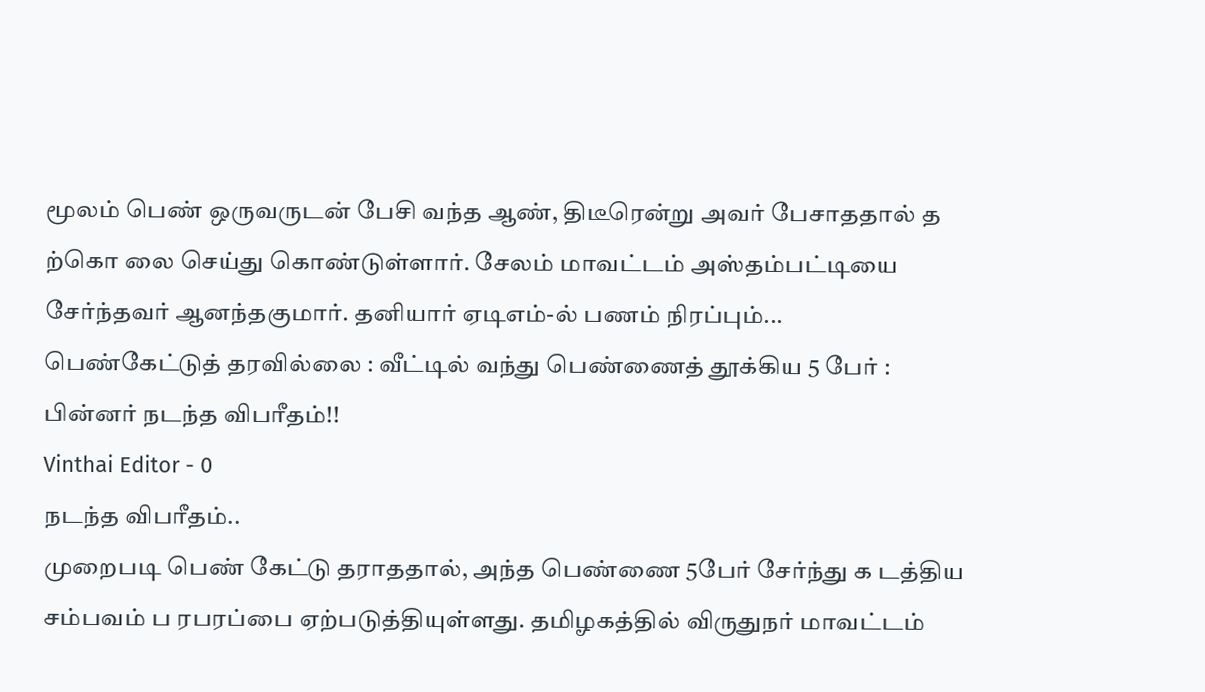மூலம் பெண் ஒருவருடன் பேசி வந்த ஆண், திடீரென்று அவர் பேசாததால் த ற்கொ லை செய்து கொண்டுள்ளார். சேலம் மாவட்டம் அஸ்தம்பட்டியை சேர்ந்தவர் ஆனந்தகுமார். தனியார் ஏடிஎம்-ல் பணம் நிரப்பும்...
பெண்கேட்டுத் தரவில்லை : வீட்டில் வந்து பெண்ணைத் தூக்கிய 5 பேர் : பின்னர் நடந்த விபரீதம்!!
Vinthai Editor - 0
நடந்த விபரீதம்..
முறைபடி பெண் கேட்டு தராததால், அந்த பெண்ணை 5பேர் சேர்ந்து க டத்திய சம்பவம் ப ரபரப்பை ஏற்படுத்தியுள்ளது. தமிழகத்தில் விருதுநர் மாவட்டம்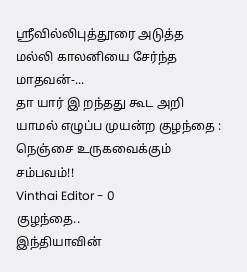ஸ்ரீவில்லிபுத்தூரை அடுத்த மல்லி காலனியை சேர்ந்த மாதவன்-...
தா யார் இ றந்தது கூட அறி யாமல் எழுப்ப முயன்ற குழந்தை : நெஞ்சை உருகவைக்கும் சம்பவம்!!
Vinthai Editor - 0
குழந்தை..
இந்தியாவின்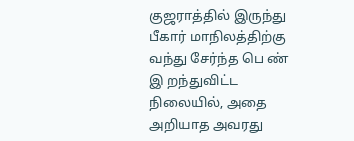குஜராத்தில் இருந்து பீகார் மாநிலத்திற்கு வந்து சேர்ந்த பெ ண் இ றந்துவிட்ட நிலையில், அதை அறியாத அவரது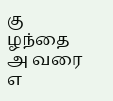கு ழந்தை அ வரை எ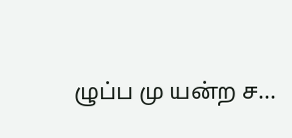ழுப்ப மு யன்ற ச...